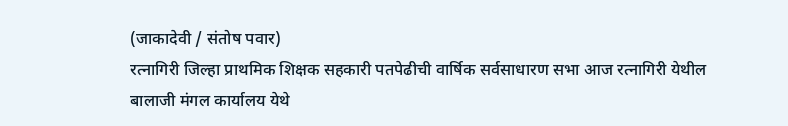(जाकादेवी / संतोष पवार)
रत्नागिरी जिल्हा प्राथमिक शिक्षक सहकारी पतपेढीची वार्षिक सर्वसाधारण सभा आज रत्नागिरी येथील बालाजी मंगल कार्यालय येथे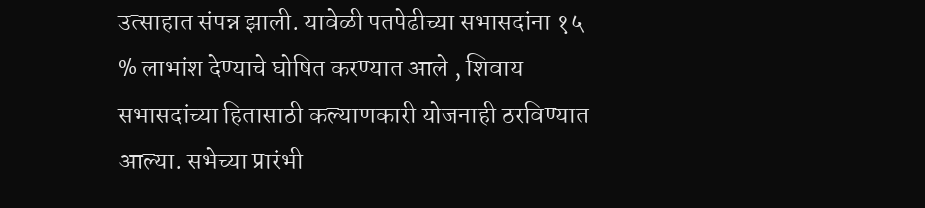उत्साहात संपन्न झाली. यावेळी पतपेढीच्या सभासदांना १५ % लाभांश देण्याचे घोषित करण्यात आले , शिवाय सभासदांच्या हितासाठी कल्याणकारी योजनाही ठरविण्यात आल्या. सभेच्या प्रारंभी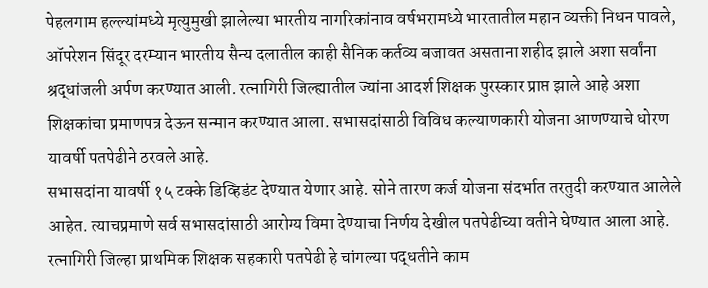पेहलगाम हल्ल्यांमध्ये मृत्युमुखी झालेल्या भारतीय नागरिकांनाव वर्षभरामध्ये भारतातील महान व्यक्ती निधन पावले, ऑपरेशन सिंदूर दरम्यान भारतीय सैन्य दलातील काही सैनिक कर्तव्य बजावत असताना शहीद झाले अशा सर्वांना श्रद्धांजली अर्पण करण्यात आली. रत्नागिरी जिल्ह्यातील ज्यांना आदर्श शिक्षक पुरस्कार प्राप्त झाले आहे अशा शिक्षकांचा प्रमाणपत्र देऊन सन्मान करण्यात आला. सभासदांसाठी विविध कल्याणकारी योजना आणण्याचे धोरण यावर्षी पतपेढीने ठरवले आहे.
सभासदांना यावर्षी १५ टक्के डिव्हिडंट देण्यात येणार आहे. सोने तारण कर्ज योजना संदर्भात तरतुदी करण्यात आलेले आहेत. त्याचप्रमाणे सर्व सभासदांसाठी आरोग्य विमा देण्याचा निर्णय देखील पतपेढीच्या वतीने घेण्यात आला आहे. रत्नागिरी जिल्हा प्राथमिक शिक्षक सहकारी पतपेढी हे चांगल्या पद्धतीने काम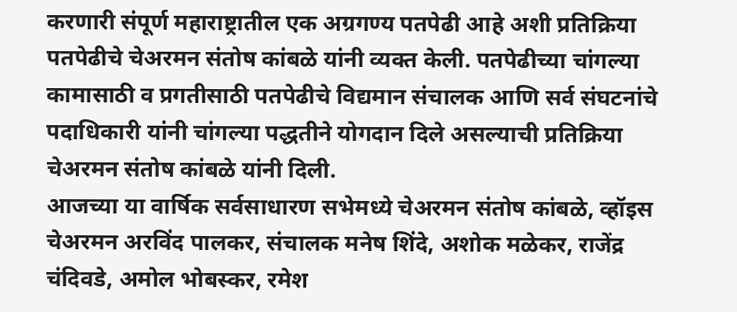करणारी संपूर्ण महाराष्ट्रातील एक अग्रगण्य पतपेढी आहे अशी प्रतिक्रिया पतपेढीचे चेअरमन संतोष कांबळे यांनी व्यक्त केली. पतपेढीच्या चांगल्या कामासाठी व प्रगतीसाठी पतपेढीचे विद्यमान संचालक आणि सर्व संघटनांचे पदाधिकारी यांनी चांगल्या पद्धतीने योगदान दिले असल्याची प्रतिक्रिया चेअरमन संतोष कांबळे यांनी दिली.
आजच्या या वार्षिक सर्वसाधारण सभेमध्ये चेअरमन संतोष कांबळे, व्हॉइस चेअरमन अरविंद पालकर, संचालक मनेष शिंदे, अशोक मळेकर, राजेंद्र चंदिवडे, अमोल भोबस्कर, रमेश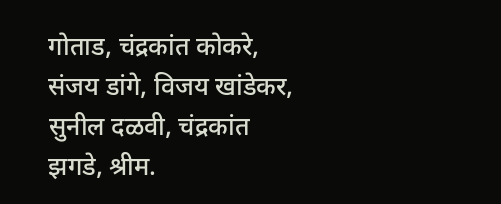गोताड, चंद्रकांत कोकरे, संजय डांगे, विजय खांडेकर, सुनील दळवी, चंद्रकांत झगडे, श्रीम.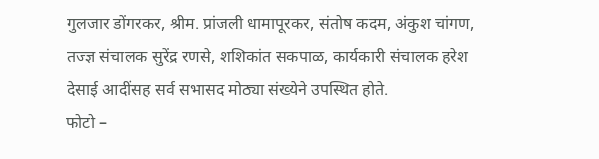गुलजार डोंगरकर, श्रीम. प्रांजली धामापूरकर, संतोष कदम, अंकुश चांगण, तज्ज्ञ संचालक सुरेंद्र रणसे, शशिकांत सकपाळ, कार्यकारी संचालक हरेश देसाई आदींसह सर्व सभासद मोठ्या संख्येने उपस्थित होते.
फोटो –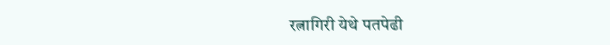रत्नागिरी येथे पतपेढी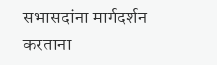सभासदांना मार्गदर्शन
करताना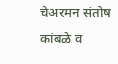चेअरमन संतोष कांबळे व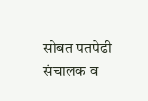सोबत पतपेढी संचालक व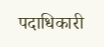पदाधिकारी